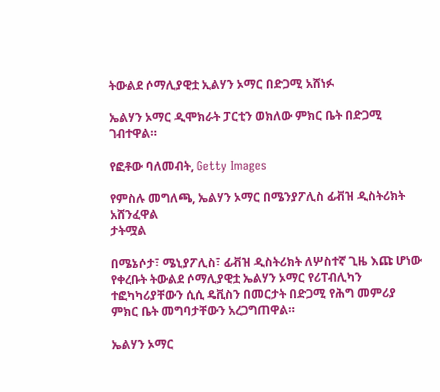ትውልደ ሶማሊያዊቷ ኢልሃን ኦማር በድጋሚ አሸነፉ

ኤልሃን ኦማር ዲሞክራት ፓርቲን ወክለው ምክር ቤት በድጋሚ ገብተዋል።

የፎቶው ባለመብት, Getty Images

የምስሉ መግለጫ, ኤልሃን ኦማር በሜንያፖሊስ ፊቭዝ ዲስትሪክት አሸንፈዋል
ታትሟል

በሜኔሶታ፣ ሜኒያፖሊስ፣ ፊቭዝ ዲስትሪክት ለሦስተኛ ጊዜ እጩ ሆነው የቀረቡት ትውልደ ሶማሊያዊቷ ኤልሃን ኦማር የሪፐብሊካን ተፎካካሪያቸውን ሲሲ ዴቪስን በመርታት በድጋሚ የሕግ መምሪያ ምክር ቤት መግባታቸውን አረጋግጠዋል።

ኤልሃን ኦማር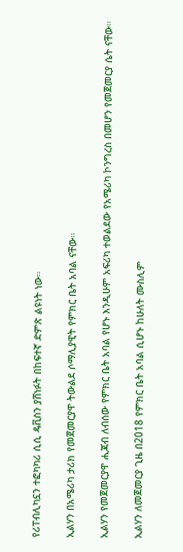የሪፐብሊካኗን ተፎካካሪ ሲሲ ዴቪስን ያሸነፉት በከፍተኛ ድምጽ ልዩነት ነው።

ኢልሃን በአሜሪካ ታሪክ የመጀመርያዋ ትውልደ ሶማሊያዊት የምክር ቤት አባል ናቸው።

ኢልሃን የመጀመርያዋ ሒጃብ ለብሰው የምክር ቤት አባል የሆኑ እንዲሁም አፍሪካ ተወልደው የአሜሪካ ኮንግረስ በመሆን የመጀመርያ ሴት ናቸው።

ኢልሃን ለመጀመርያ ጊዜ በ2018 የምክር ቤት አባል ሲሆኑ ከሁለት ሙስሊም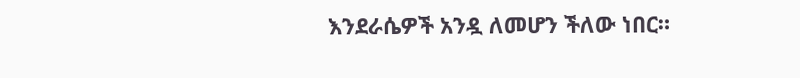እንደራሴዎች አንዷ ለመሆን ችለው ነበር።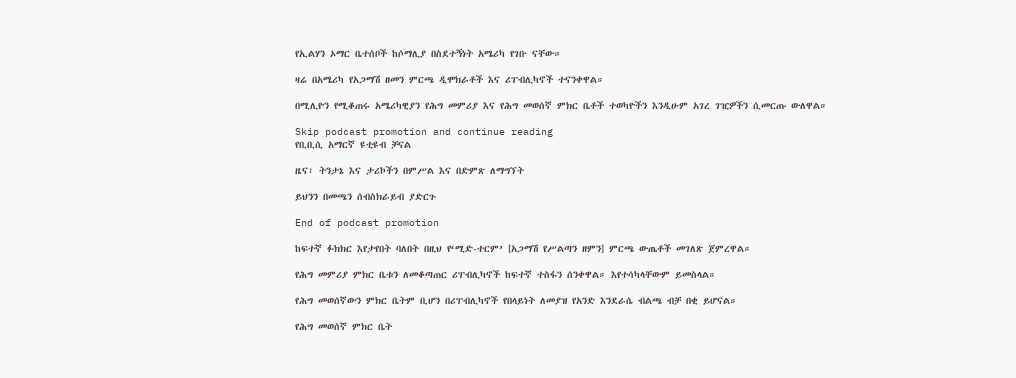የኢልሃን ኦማር ቤተሰቦች ከሶማሊያ በስደተኝነት አሜሪካ የገቡ ናቸው።

ዛሬ በአሜሪካ የአጋማሽ ዘመን ምርጫ ዲሞክራቶች እና ሪፐብሊካኖች ተናንቀዋል።

በሚሊዮን የሚቆጠሩ አሜሪካዊያን የሕግ መምሪያ እና የሕግ መወሰኛ ምክር ቤቶች ተወካዮችን እንዲሁም አገረ ገዢዎችን ሲመርጡ ውለዋል።

Skip podcast promotion and continue reading
የቢቢሲ አማርኛ ዩቲዩብ ቻናል

ዜና፣ ትንታኔ እና ታሪኮችን በምሥል እና በድምጽ ለማግኘት

ይህንን በመጫን ሰብስክራይብ ያድርጉ

End of podcast promotion

ከፍተኛ ፉክክር እየታየበት ባለበት በዚህ የ‘ሚድ-ተርም’ [አጋማሽ የሥልጣን ዘምን] ምርጫ ውጤቶች መገለጽ ጀምረዋል።

የሕግ መምሪያ ምክር ቤቱን ለመቆጣጠር ሪፐብሊካኖች ከፍተኛ ተስፋን ሰንቀዋል። እየተሳካላቸውም ይመስላል።

የሕግ መወሰኛውን ምክር ቤትም ቢሆን በሪፐብሊካኖች የበላይነት ለመያዝ የአንድ እንደራሴ ብልጫ ብቻ በቂ ይሆናል።

የሕግ መወሰኛ ምክር ቤት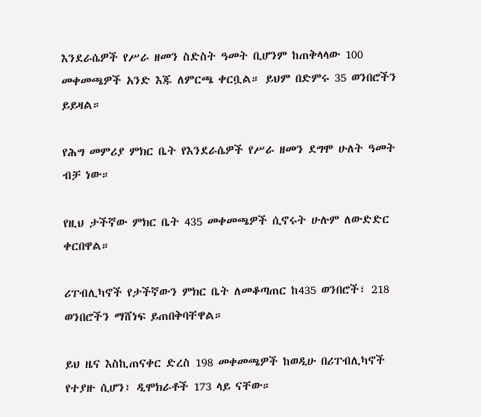እንደራሴዎች የሥራ ዘመን ስድስት ዓመት ቢሆንም ከጠቅላላው 100 መቀመጫዎች አንድ እጁ ለምርጫ ቀርቧል። ይህም በድምሩ 35 ወንበሮችን ይይዛል።

የሕግ መምሪያ ምክር ቤት የእንደራሴዎች የሥራ ዘመን ደግሞ ሁለት ዓመት ብቻ ነው።

የዚህ ታችኛው ምክር ቤት 435 መቀመጫዎች ሲኖሩት ሁሉም ለውድድር ቀርበዋል።

ሪፐብሊካኖች የታችኛውን ምክር ቤት ለመቆጣጠር ከ435 ወንበሮች፣ 218 ወንበሮችን ማሸነፍ ይጠበቅባቸዋል።

ይህ ዜና እስኪጠናቀር ድረስ 198 መቀመጫዎች ከወዲሁ በሪፐብሊካኖች የተያዙ ሲሆን፣ ዲሞክራቶች 173 ላይ ናቸው።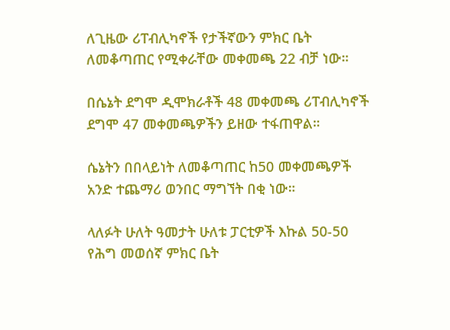ለጊዜው ሪፐብሊካኖች የታችኛውን ምክር ቤት ለመቆጣጠር የሚቀራቸው መቀመጫ 22 ብቻ ነው።

በሴኔት ደግሞ ዲሞክራቶች 48 መቀመጫ ሪፐብሊካኖች ደግሞ 47 መቀመጫዎችን ይዘው ተፋጠዋል።

ሴኔትን በበላይነት ለመቆጣጠር ከ50 መቀመጫዎች አንድ ተጨማሪ ወንበር ማግኘት በቂ ነው።

ላለፉት ሁለት ዓመታት ሁለቱ ፓርቲዎች እኩል 50-50 የሕግ መወሰኛ ምክር ቤት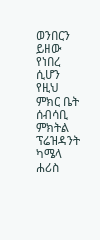ወንበርን ይዘው የነበረ ሲሆን የዚህ ምክር ቤት ሰብሳቢ ምክትል ፕሬዝዳንት ካሜላ ሐሪስ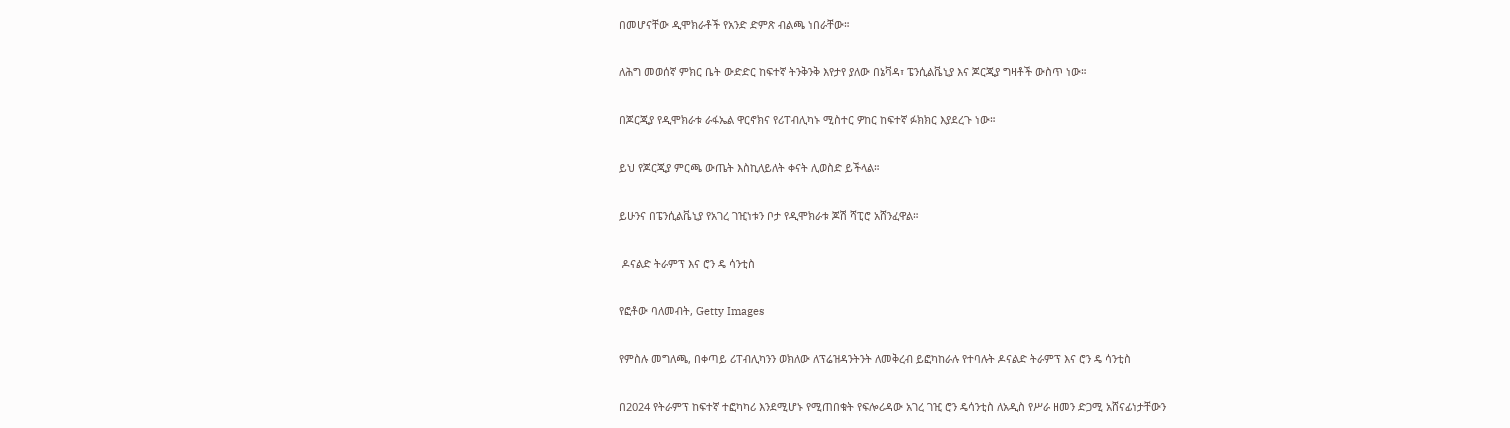በመሆናቸው ዲሞክራቶች የአንድ ድምጽ ብልጫ ነበራቸው።

ለሕግ መወሰኛ ምክር ቤት ውድድር ከፍተኛ ትንቅንቅ እየታየ ያለው በኔቫዳ፣ ፔንሲልቬኒያ እና ጆርጂያ ግዛቶች ውስጥ ነው።

በጆርጂያ የዲሞክራቱ ራፋኤል ዋርኖክና የሪፐብሊካኑ ሚስተር ዎከር ከፍተኛ ፉክክር እያደረጉ ነው።

ይህ የጆርጂያ ምርጫ ውጤት እስኪለይለት ቀናት ሊወስድ ይችላል።

ይሁንና በፔንሲልቬኒያ የአገረ ገዢነቱን ቦታ የዲሞክራቱ ጆሽ ሻፒሮ አሸንፈዋል።

 ዶናልድ ትራምፕ እና ሮን ዴ ሳንቲስ

የፎቶው ባለመብት, Getty Images

የምስሉ መግለጫ, በቀጣይ ሪፐብሊካንን ወክለው ለፕሬዝዳንትንት ለመቅረብ ይፎካከራሉ የተባሉት ዶናልድ ትራምፕ እና ሮን ዴ ሳንቲስ

በ2024 የትራምፕ ከፍተኛ ተፎካካሪ እንደሚሆኑ የሚጠበቁት የፍሎሪዳው አገረ ገዢ ሮን ዴሳንቲስ ለአዲስ የሥራ ዘመን ድጋሚ አሸናፊነታቸውን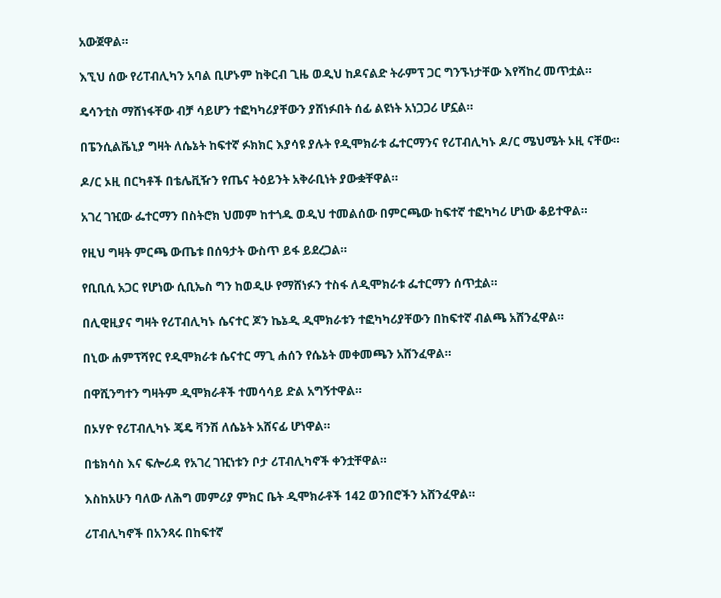አውጀዋል።

እኚህ ሰው የሪፐብሊካን አባል ቢሆኑም ከቅርብ ጊዜ ወዲህ ከዶናልድ ትራምፕ ጋር ግንኙነታቸው እየሻከረ መጥቷል።

ዴሳንቲስ ማሸነፋቸው ብቻ ሳይሆን ተፎካካሪያቸውን ያሸነፉበት ሰፊ ልዩነት አነጋጋሪ ሆኗል።

በፔንሲልቬኒያ ግዛት ለሴኔት ከፍተኛ ፉክክር እያሳዩ ያሉት የዲሞክራቱ ፌተርማንና የሪፐብሊካኑ ዶ/ር ሜህሜት ኦዚ ናቸው።

ዶ/ር ኦዚ በርካቶች በቴሌቪዥን የጤና ትዕይንት አቅራቢነት ያውቋቸዋል።

አገረ ገዢው ፌተርማን በስትሮክ ህመም ከተጎዱ ወዲህ ተመልሰው በምርጫው ከፍተኛ ተፎካካሪ ሆነው ቆይተዋል።

የዚህ ግዛት ምርጫ ውጤቱ በሰዓታት ውስጥ ይፋ ይደረጋል።

የቢቢሲ አጋር የሆነው ሲቢኤስ ግን ከወዲሁ የማሸነፉን ተስፋ ለዲሞክራቱ ፌተርማን ሰጥቷል።

በሊዊዚያና ግዛት የሪፐብሊካኑ ሴናተር ጆን ኬኔዲ ዲሞክራቱን ተፎካካሪያቸውን በከፍተኛ ብልጫ አሸንፈዋል።

በኒው ሐምፕሻየር የዲሞክራቱ ሴናተር ማጊ ሐሰን የሴኔት መቀመጫን አሸንፈዋል።

በዋሺንግተን ግዛትም ዲሞክራቶች ተመሳሳይ ድል አግኝተዋል።

በኦሃዮ የሪፐብሊካኑ ጄዴ ቫንሽ ለሴኔት አሸናፊ ሆነዋል።

በቴክሳስ እና ፍሎሪዳ የአገረ ገዢነቱን ቦታ ሪፐብሊካኖች ቀንቷቸዋል።

እስከአሁን ባለው ለሕግ መምሪያ ምክር ቤት ዲሞክራቶች 142 ወንበሮችን አሸንፈዋል።

ሪፐብሊካኖች በአንጻሩ በከፍተኛ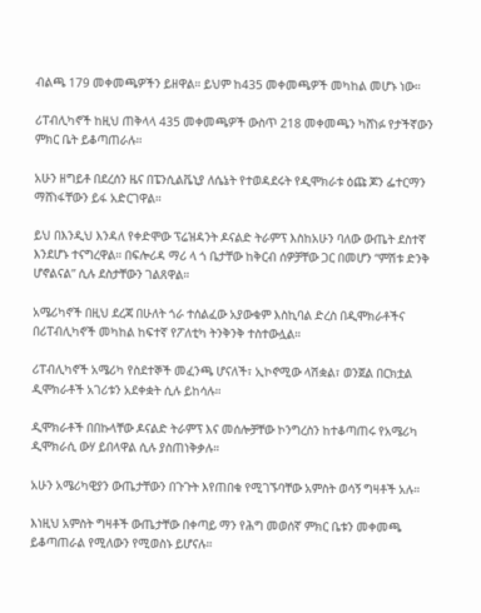ብልጫ 179 መቀመጫዎችን ይዘዋል። ይህም ከ435 መቀመጫዎች መካከል መሆኑ ነው።

ሪፐብሊካኖች ከዚህ ጠቅላላ 435 መቀመጫዎች ውስጥ 218 መቀመጫን ካሸነፉ የታችኛውን ምክር ቤት ይቆጣጠራሉ።

አሁን ዘግይቶ በደረሰን ዜና በፔንሲልቬኒያ ለሴኔት የተወዳደሩት የዲሞክራቱ ዕጩ ጆን ፌተርማን ማሸነፋቸውን ይፋ አድርገዋል።

ይህ በእንዲህ እንዳለ የቀድሞው ፕሬዝዳንት ዶናልድ ትራምፕ እስከአሁን ባለው ውጤት ደስተኛ እንደሆኑ ተናግረዋል። በፍሎሪዳ ማሪ ላ ጎ ቤታቸው ከቅርብ ሰዎቻቸው ጋር በመሆን “ምሽቱ ድንቅ ሆኖልናል” ሲሉ ደስታቸውን ገልጸዋል።

አሜሪካኖች በዚህ ደረጃ በሁለት ጎራ ተሰልፈው አያውቁም እስኪባል ድረስ በዲሞክራቶችና በሪፐብሊካኖች መካከል ከፍተኛ የፖለቲካ ትንቅንቅ ተስተውሏል።

ሪፐብሊካኖች አሜሪካ የስደተኞች መፈንጫ ሆናለች፣ ኢኮኖሚው ላሽቋል፣ ወንጀል በርክቷል ዲሞክራቶች አገሪቱን አደቀቋት ሲሉ ይከሳሉ።

ዲሞክራቶች በበኩላቸው ዶናልድ ትራምፕ እና መሰሎቻቸው ኮንግረስን ከተቆጣጠሩ የአሜሪካ ዲሞክራሲ ውሃ ይበላዋል ሲሉ ያስጠነቅቃሉ።

አሁን አሜሪካዊያን ውጤታቸውን በጉጉት እየጠበቁ የሚገኙባቸው አምስት ወሳኝ ግዛቶች አሉ።

እነዚህ አምስት ግዛቶች ውጤታቸው በቀጣይ ማን የሕግ መወሰኛ ምክር ቤቱን መቀመጫ ይቆጣጠራል የሚለውን የሚወስኑ ይሆናሉ።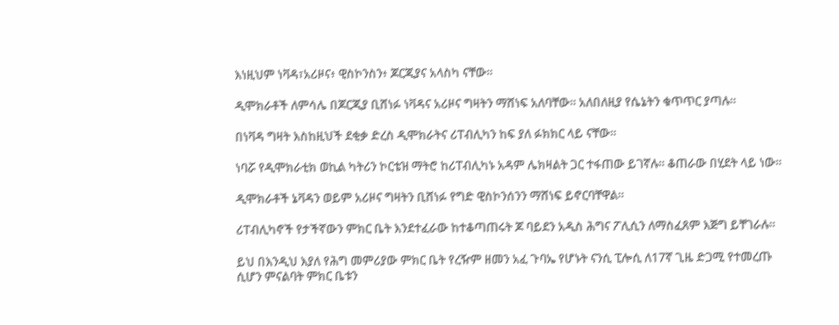እነዚህም ነቫዳ፣አሪዞና፥ ዊስኮንስን፥ ጆርጂያና አላስካ ናቸው።

ዲሞክራቶች ለምሳሌ በጆርጂያ ቢሸነፉ ነቫዳና አሪዞና ግዛትን ማሸነፍ አለባቸው። አለበለዚያ የሴኔትን ቁጥጥር ያጣሉ።

በነቫዳ ግዛት እስከዚህች ደቂቃ ድረስ ዲሞክራትና ሪፐብሊካን ከፍ ያለ ፉክክር ላይ ናቸው።

ነባሯ የዲሞክራቲክ ወኪል ካትሪን ኮርቴዝ ማትሮ ከሪፐብሊካኑ አዳም ሌክዛልት ጋር ተፋጠው ይገኛሉ። ቆጠራው በሂደት ላይ ነው።

ዲሞክራቶች ኔቫዳን ወይም አሪዞና ግዛትን ቢሸነፉ የግድ ዊስኮንሰንን ማሸነፍ ይኖርባቸዋል።

ሪፐብሊካኖች የታችኛውን ምክር ቤት እንደተፈራው ከተቆጣጠሩት ጆ ባይደን አዲስ ሕግና ፖሊሲን ለማስፈጸም እጅግ ይቸገራሉ።

ይህ በእንዲህ እያለ የሕግ መምሪያው ምክር ቤት የረዥም ዘመን አፈ ጉባኤ የሆኑት ናንሲ ፒሎሲ ለ17ኛ ጊዜ ድጋሚ የተመረጡ ሲሆን ምናልባት ምክር ቤቱን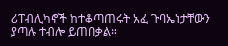ሪፐብሊካኖች ከተቆጣጠሩት አፈ ጉባኤነታቸውን ያጣሉ ተብሎ ይጠበቃል።